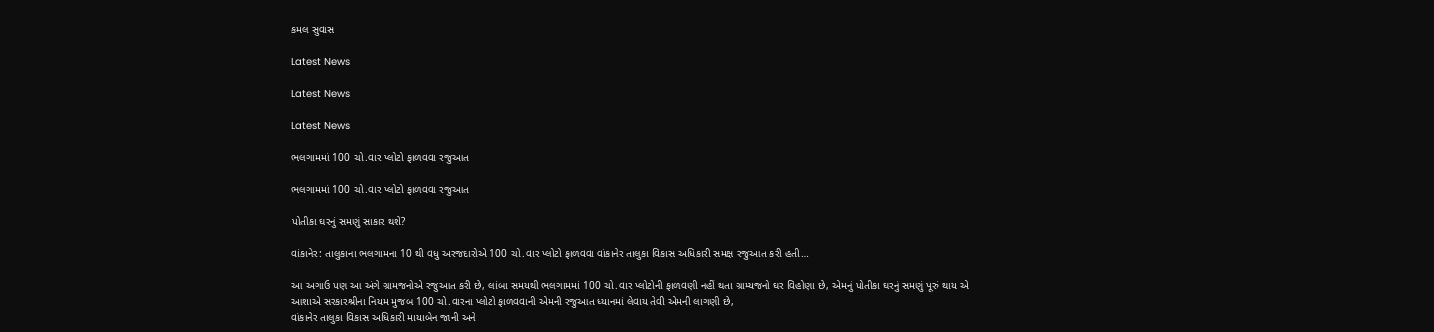કમલ સુવાસ

Latest News

Latest News

Latest News

ભલગામમાં 100 ચો.વાર પ્લોટો ફાળવવા રજુઆત

ભલગામમાં 100 ચો.વાર પ્લોટો ફાળવવા રજુઆત

પોતીકા ઘરનું સમણું સાકાર થશે?

વાંકાનેર: તાલુકાના ભલગામના 10 થી વધુ અરજદારોએ 100 ચો.વાર પ્લોટો ફાળવવા વાંકાનેર તાલુકા વિકાસ અધિકારી સમક્ષ રજુઆત કરી હતી…

આ અગાઉ પણ આ અંગે ગ્રામજનોએ રજુઆત કરી છે, લાંબા સમયથી ભલગામમાં 100 ચો.વાર પ્લોટોની ફાળવણી નહીં થતા ગ્રામ્યજનો ઘર વિહોણા છે, એમનું પોતીકા ઘરનું સમણું પૂરું થાય એ આશાએ સરકારશ્રીના નિયમ મુજબ 100 ચો.વારના પ્લોટો ફાળવવાની એમની રજુઆત ધ્યાનમાં લેવાય તેવી એમની લાગણી છે,
વાંકાનેર તાલુકા વિકાસ અધિકારી માયાબેન જાની અને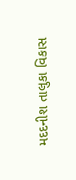મદદનીશ તાલુકા વિકાસ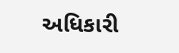અધિકારી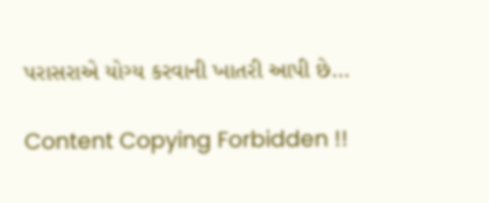પરાસરાએ યોગ્ય કરવાની ખાતરી આપી છે…

Content Copying Forbidden !!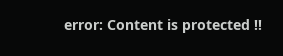error: Content is protected !!